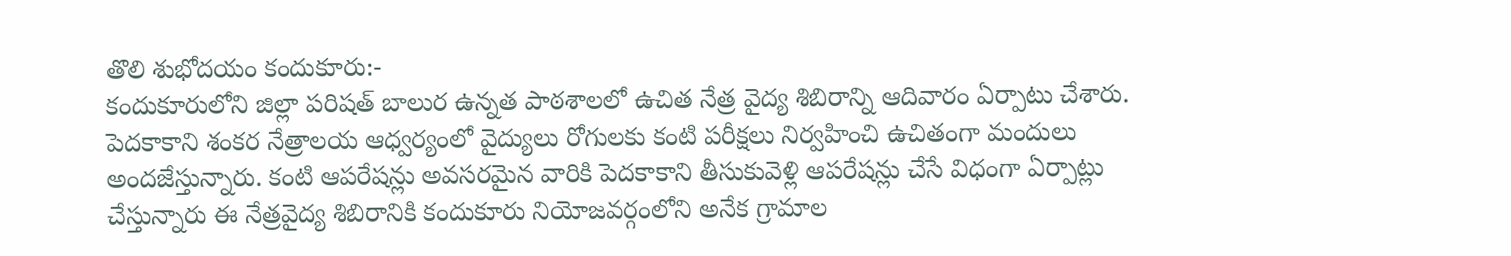తొలి శుభోదయం కందుకూరు:-
కందుకూరులోని జిల్లా పరిషత్ బాలుర ఉన్నత పాఠశాలలో ఉచిత నేత్ర వైద్య శిబిరాన్ని ఆదివారం ఏర్పాటు చేశారు. పెదకాకాని శంకర నేత్రాలయ ఆధ్వర్యంలో వైద్యులు రోగులకు కంటి పరీక్షలు నిర్వహించి ఉచితంగా మందులు అందజేస్తున్నారు. కంటి ఆపరేషన్లు అవసరమైన వారికి పెదకాకాని తీసుకువెళ్లి ఆపరేషన్లు చేసే విధంగా ఏర్పాట్లు చేస్తున్నారు ఈ నేత్రవైద్య శిబిరానికి కందుకూరు నియోజవర్గంలోని అనేక గ్రామాల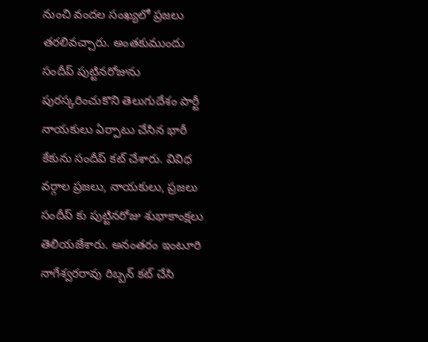నుంచి వందల సంఖ్యలో ప్రజలు తరలివచ్చారు. అంతకుముందు సందీప్ పుట్టినరోజును పురస్కరించుకొని తెలుగుదేశం పార్టీ నాయకులు ఏర్పాటు చేసిన భారీ కేకును సందీప్ కట్ చేశారు. వివిధ వర్గాల ప్రజలు, నాయకులు, ప్రజలు సందీప్ కు పుట్టినరోజు శుభాకాంక్షలు తెలియజేశారు. అనంతరం ఇంటూరి నాగేశ్వరరావు రిబ్బన్ కట్ చేసి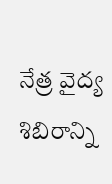నేత్ర వైద్య శిబిరాన్ని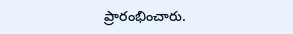ప్రారంభించారు.